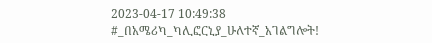2023-04-17 10:49:38
#_በአሜሪካ_ካሊፎርኒያ_ሁለተኛ_አገልግሎት!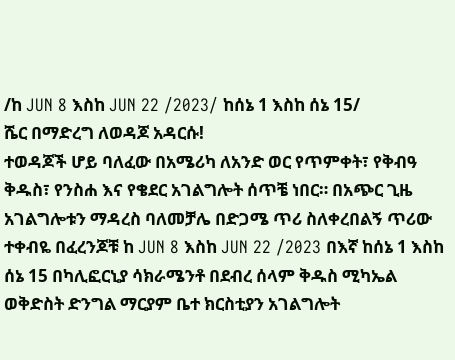/ከ JUN 8 እስከ JUN 22 /2023/ ከሰኔ 1 እስከ ሰኔ 15/
ሼር በማድረግ ለወዳጆ አዳርሱ!
ተወዳጆች ሆይ ባለፈው በአሜሪካ ለአንድ ወር የጥምቀት፣ የቅብዓ ቅዱስ፣ የንስሐ እና የቄደር አገልግሎት ሰጥቼ ነበር። በአጭር ጊዜ አገልግሎቱን ማዳረስ ባለመቻሌ በድጋሜ ጥሪ ስለቀረበልኝ ጥሪው ተቀብዬ በፈረንጆቹ ከ JUN 8 እስከ JUN 22 /2023 በእኛ ከሰኔ 1 እስከ ሰኔ 15 በካሊፎርኒያ ሳክራሜንቶ በደብረ ሰላም ቅዱስ ሚካኤል ወቅድስት ድንግል ማርያም ቤተ ክርስቲያን አገልግሎት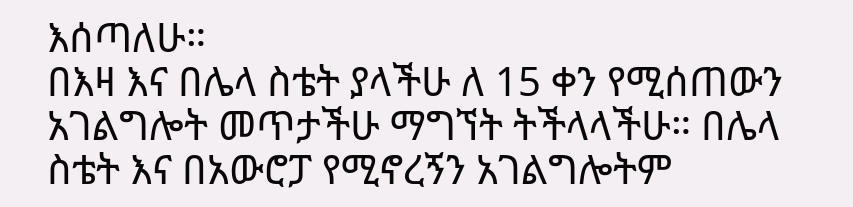እሰጣለሁ።
በእዛ እና በሌላ ስቴት ያላችሁ ለ 15 ቀን የሚሰጠውን አገልግሎት መጥታችሁ ማግኘት ትችላላችሁ። በሌላ ስቴት እና በአውሮፓ የሚኖረኝን አገልግሎትም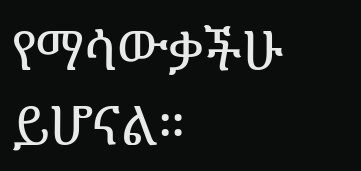የማሳውቃችሁ ይሆናል።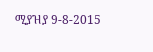ሚያዝያ 9-8-2015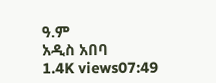ዓ.ም
አዲስ አበባ
1.4K views07:49